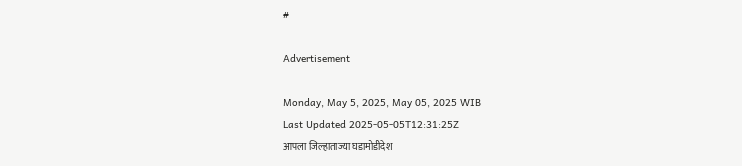#

Advertisement

Monday, May 5, 2025, May 05, 2025 WIB
Last Updated 2025-05-05T12:31:25Z
आपला जिल्हाताज्या घडामोडीदेश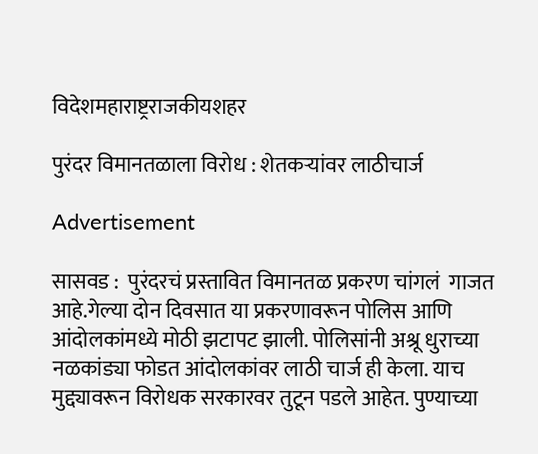विदेशमहाराष्ट्रराजकीयशहर

पुरंदर विमानतळाला विरोध : शेतकऱ्यांवर लाठीचार्ज

Advertisement

सासवड :  पुरंदरचं प्रस्तावित विमानतळ प्रकरण चांगलं  गाजत आहे.गेल्या दोन दिवसात या प्रकरणावरून पोलिस आणि आंदोलकांमध्ये मोठी झटापट झाली. पोलिसांनी अश्रू धुराच्या नळकांड्या फोडत आंदोलकांवर लाठी चार्ज ही केला. याच मुद्द्यावरून विरोधक सरकारवर तुटून पडले आहेत. पुण्याच्या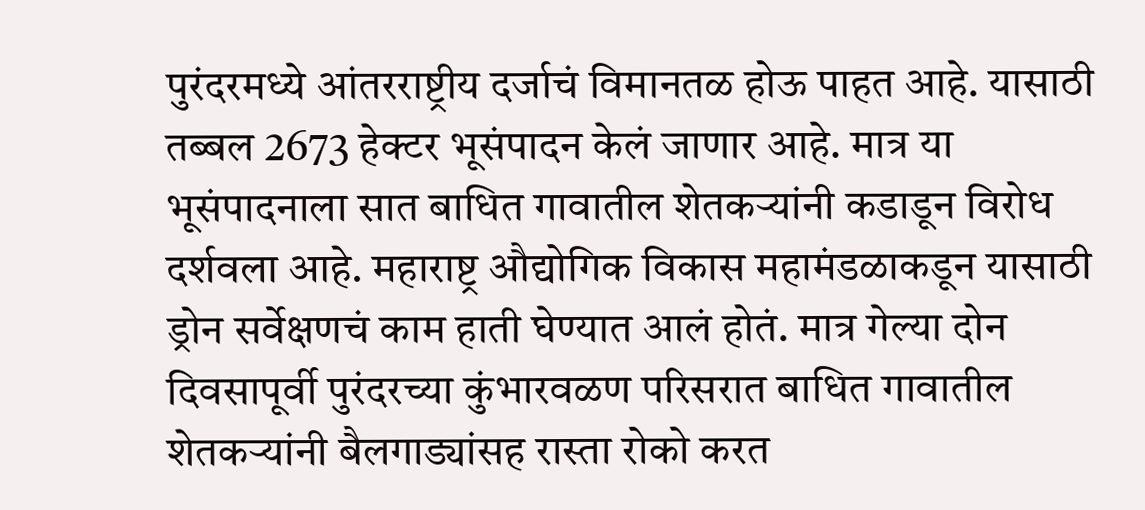पुरंदरमध्ये आंतरराष्ट्रीय दर्जाचं विमानतळ होऊ पाहत आहे. यासाठी तब्बल 2673 हेक्टर भूसंपादन केलं जाणार आहे. मात्र या भूसंपादनाला सात बाधित गावातील शेतकऱ्यांनी कडाडून विरोध दर्शवला आहे. महाराष्ट्र औद्योगिक विकास महामंडळाकडून यासाठी ड्रोन सर्वेक्षणचं काम हाती घेण्यात आलं होतं. मात्र गेल्या दोन दिवसापूर्वी पुरंदरच्या कुंभारवळण परिसरात बाधित गावातील शेतकऱ्यांनी बैलगाड्यांसह रास्ता रोको करत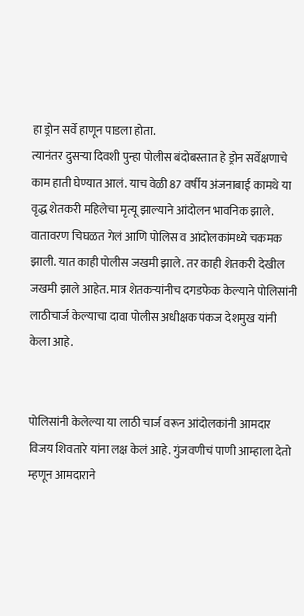हा ड्रोन सर्वे हाणून पाडला होता.
त्यानंतर दुसऱ्या दिवशी पुन्हा पोलीस बंदोबस्तात हे ड्रोन सर्वेक्षणाचे काम हाती घेण्यात आलं. याच वेळी 87 वर्षीय अंजनाबाई कामथे या वृद्ध शेतकरी महिलेचा मृत्यू झाल्याने आंदोलन भावनिक झाले. वातावरण चिघळत गेलं आणि पोलिस व आंदोलकांमध्ये चकमक झाली. यात काही पोलीस जखमी झाले. तर काही शेतकरी देखील जखमी झाले आहेत. मात्र शेतकऱ्यांनीच दगडफेक केल्याने पोलिसांनी लाठीचार्ज केल्याचा दावा पोलीस अधीक्षक पंकज देशमुख यांनी केला आहे.


पोलिसांनी केलेल्या या लाठी चार्ज वरून आंदोलकांनी आमदार विजय शिवतारे यांना लक्ष केलं आहे. गुंजवणीचं पाणी आम्हाला देतो म्हणून आमदाराने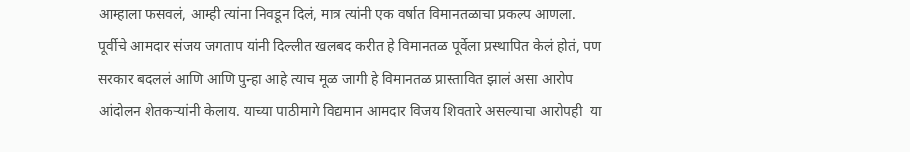आम्हाला फसवलं, आम्ही त्यांना निवडून दिलं, मात्र त्यांनी एक वर्षात विमानतळाचा प्रकल्प आणला. पूर्वीचे आमदार संजय जगताप यांनी दिल्लीत खलबद करीत हे विमानतळ पूर्वेला प्रस्थापित केलं होतं, पण सरकार बदललं आणि आणि पुन्हा आहे त्याच मूळ जागी हे विमानतळ प्रास्तावित झालं असा आरोप आंदोलन शेतकऱ्यांनी केलाय. याच्या पाठीमागे विद्यमान आमदार विजय शिवतारे असल्याचा आरोपही  या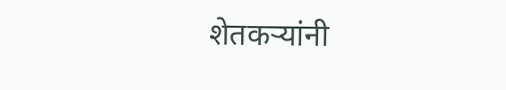शेतकऱ्यांनी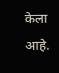केला आहे.